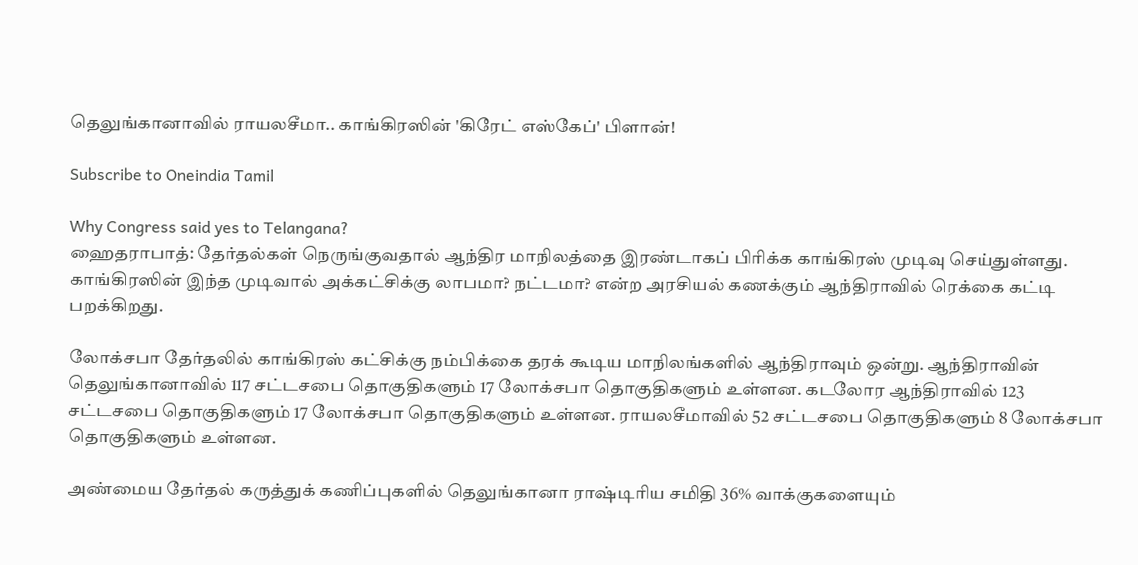தெலுங்கானாவில் ராயலசீமா.. காங்கிரஸின் 'கிரேட் எஸ்கேப்' பிளான்!

Subscribe to Oneindia Tamil

Why Congress said yes to Telangana?
ஹைதராபாத்: தேர்தல்கள் நெருங்குவதால் ஆந்திர மாநிலத்தை இரண்டாகப் பிரிக்க காங்கிரஸ் முடிவு செய்துள்ளது. காங்கிரஸின் இந்த முடிவால் அக்கட்சிக்கு லாபமா? நட்டமா? என்ற அரசியல் கணக்கும் ஆந்திராவில் ரெக்கை கட்டி பறக்கிறது.

லோக்சபா தேர்தலில் காங்கிரஸ் கட்சிக்கு நம்பிக்கை தரக் கூடிய மாநிலங்களில் ஆந்திராவும் ஒன்று. ஆந்திராவின் தெலுங்கானாவில் 117 சட்டசபை தொகுதிகளும் 17 லோக்சபா தொகுதிகளும் உள்ளன. கடலோர ஆந்திராவில் 123 சட்டசபை தொகுதிகளும் 17 லோக்சபா தொகுதிகளும் உள்ளன. ராயலசீமாவில் 52 சட்டசபை தொகுதிகளும் 8 லோக்சபா தொகுதிகளும் உள்ளன.

அண்மைய தேர்தல் கருத்துக் கணிப்புகளில் தெலுங்கானா ராஷ்டிரிய சமிதி 36% வாக்குகளையும்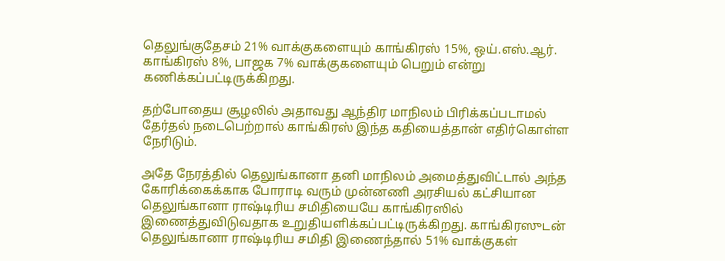தெலுங்குதேசம் 21% வாக்குகளையும் காங்கிரஸ் 15%, ஒய்.எஸ்.ஆர். காங்கிரஸ் 8%, பாஜக 7% வாக்குகளையும் பெறும் என்று கணிக்கப்பட்டிருக்கிறது.

தற்போதைய சூழலில் அதாவது ஆந்திர மாநிலம் பிரிக்கப்படாமல் தேர்தல் நடைபெற்றால் காங்கிரஸ் இந்த கதியைத்தான் எதிர்கொள்ள நேரிடும்.

அதே நேரத்தில் தெலுங்கானா தனி மாநிலம் அமைத்துவிட்டால் அந்த கோரிக்கைக்காக போராடி வரும் முன்னணி அரசியல் கட்சியான தெலுங்கானா ராஷ்டிரிய சமிதியையே காங்கிரஸில் இணைத்துவிடுவதாக உறுதியளிக்கப்பட்டிருக்கிறது. காங்கிரஸுடன் தெலுங்கானா ராஷ்டிரிய சமிதி இணைந்தால் 51% வாக்குகள்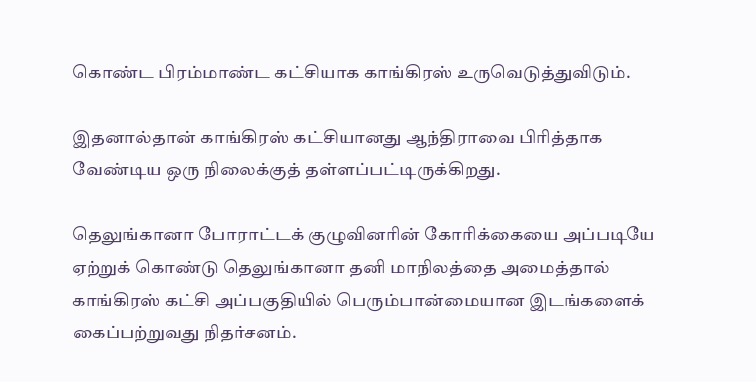கொண்ட பிரம்மாண்ட கட்சியாக காங்கிரஸ் உருவெடுத்துவிடும்.

இதனால்தான் காங்கிரஸ் கட்சியானது ஆந்திராவை பிரித்தாக வேண்டிய ஒரு நிலைக்குத் தள்ளப்பட்டிருக்கிறது.

தெலுங்கானா போராட்டக் குழுவினரின் கோரிக்கையை அப்படியே ஏற்றுக் கொண்டு தெலுங்கானா தனி மாநிலத்தை அமைத்தால் காங்கிரஸ் கட்சி அப்பகுதியில் பெரும்பான்மையான இடங்களைக் கைப்பற்றுவது நிதர்சனம்.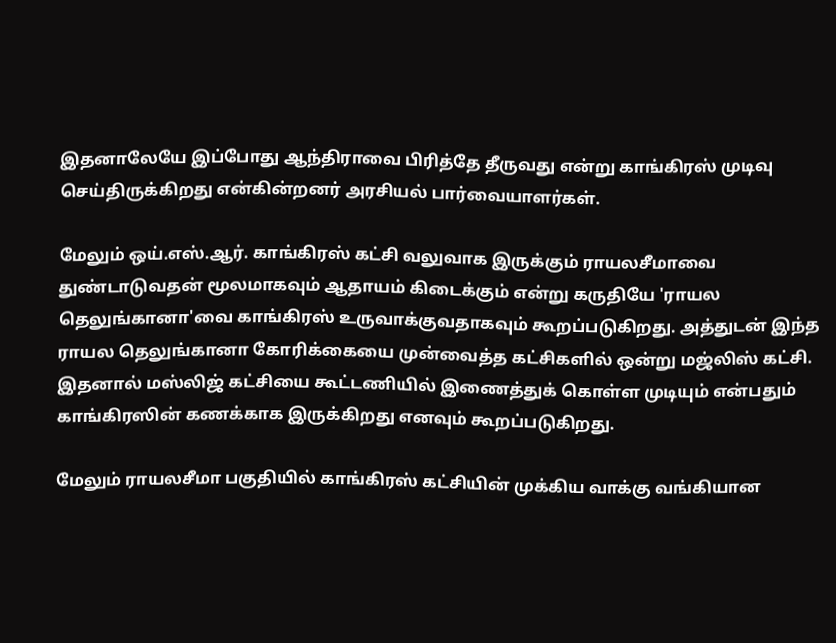இதனாலேயே இப்போது ஆந்திராவை பிரித்தே தீருவது என்று காங்கிரஸ் முடிவு செய்திருக்கிறது என்கின்றனர் அரசியல் பார்வையாளர்கள்.

மேலும் ஒய்.எஸ்.ஆர். காங்கிரஸ் கட்சி வலுவாக இருக்கும் ராயலசீமாவை துண்டாடுவதன் மூலமாகவும் ஆதாயம் கிடைக்கும் என்று கருதியே 'ராயல தெலுங்கானா'வை காங்கிரஸ் உருவாக்குவதாகவும் கூறப்படுகிறது. அத்துடன் இந்த ராயல தெலுங்கானா கோரிக்கையை முன்வைத்த கட்சிகளில் ஒன்று மஜ்லிஸ் கட்சி. இதனால் மஸ்லிஜ் கட்சியை கூட்டணியில் இணைத்துக் கொள்ள முடியும் என்பதும் காங்கிரஸின் கணக்காக இருக்கிறது எனவும் கூறப்படுகிறது.

மேலும் ராயலசீமா பகுதியில் காங்கிரஸ் கட்சியின் முக்கிய வாக்கு வங்கியான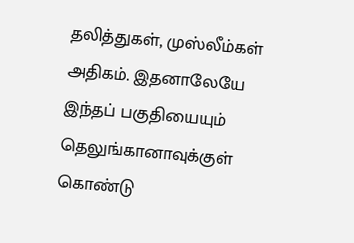தலித்துகள், முஸ்லீம்கள் அதிகம். இதனாலேயே இந்தப் பகுதியையும் தெலுங்கானாவுக்குள் கொண்டு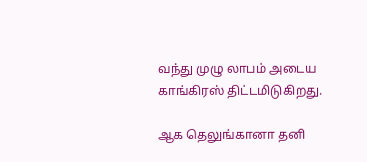வந்து முழு லாபம் அடைய காங்கிரஸ் திட்டமிடுகிறது.

ஆக தெலுங்கானா தனி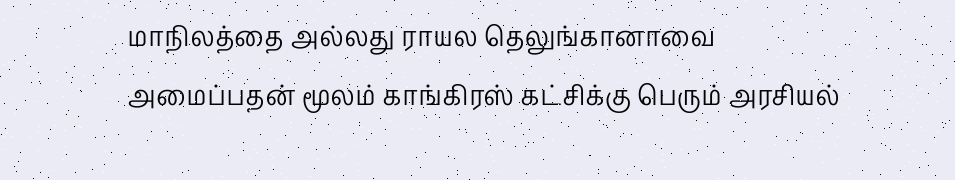மாநிலத்தை அல்லது ராயல தெலுங்கானாவை அமைப்பதன் மூலம் காங்கிரஸ் கட்சிக்கு பெரும் அரசியல்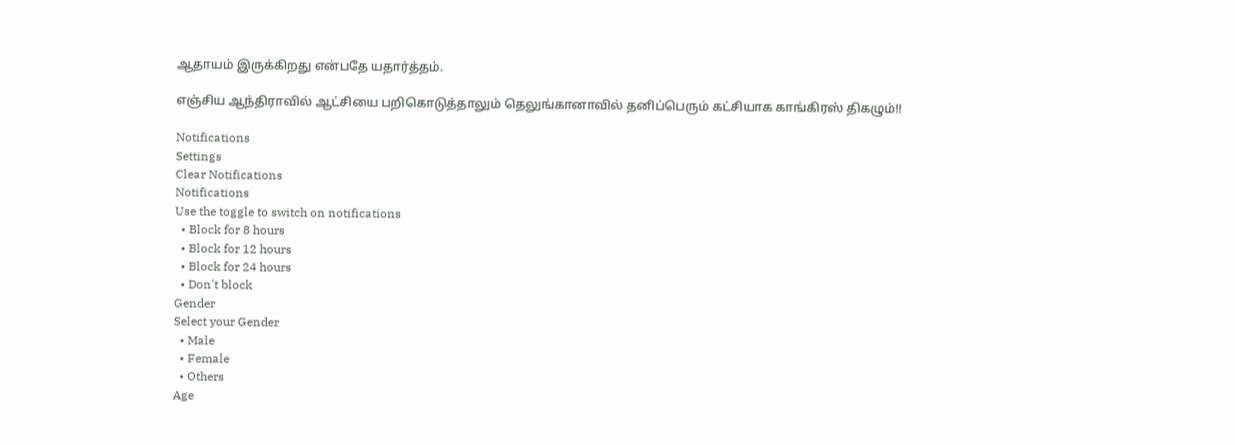ஆதாயம் இருக்கிறது என்பதே யதார்த்தம்.

எஞ்சிய ஆந்திராவில் ஆட்சியை பறிகொடுத்தாலும் தெலுங்கானாவில் தனிப்பெரும் கட்சியாக காங்கிரஸ் திகழும்!!

Notifications
Settings
Clear Notifications
Notifications
Use the toggle to switch on notifications
  • Block for 8 hours
  • Block for 12 hours
  • Block for 24 hours
  • Don't block
Gender
Select your Gender
  • Male
  • Female
  • Others
Age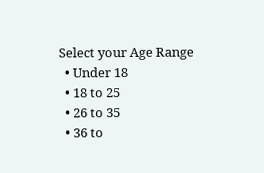Select your Age Range
  • Under 18
  • 18 to 25
  • 26 to 35
  • 36 to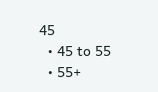45
  • 45 to 55
  • 55+